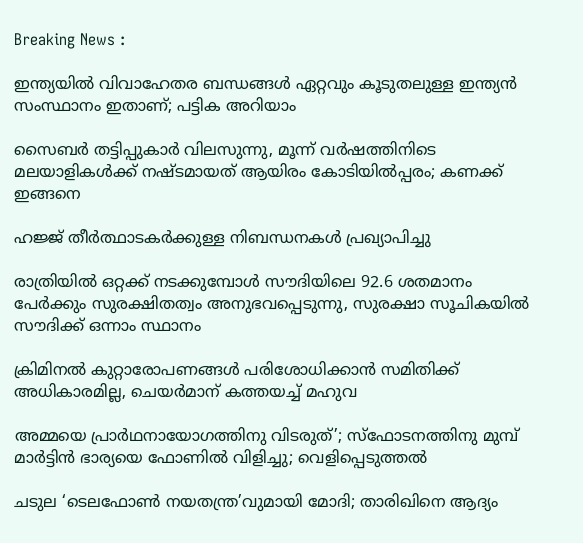Breaking News :

ഇന്ത്യയില്‍ വിവാഹേതര ബന്ധങ്ങള്‍ ഏറ്റവും കൂടുതലുള്ള ഇന്ത്യന്‍ സംസ്ഥാനം ഇതാണ്; പട്ടിക അറിയാം

സൈബര്‍ തട്ടിപ്പുകാര്‍ വിലസുന്നു, മൂന്ന് വര്‍ഷത്തിനിടെ മലയാളികള്‍ക്ക് നഷ്ടമായത് ആയിരം കോടിയില്‍പ്പരം; കണക്ക് ഇങ്ങനെ

ഹജ്ജ് തീർത്ഥാടകർക്കുള്ള നിബന്ധനകൾ പ്രഖ്യാപിച്ചു

രാത്രിയിൽ ഒറ്റക്ക് നടക്കുമ്പോൾ സൗദിയിലെ 92.6 ശതമാനം പേർക്കും സുരക്ഷിതത്വം അനുഭവപ്പെടുന്നു, സുരക്ഷാ സൂചികയിൽ സൗദിക്ക് ഒന്നാം സ്ഥാനം

ക്രിമിനല്‍ കുറ്റാരോപണങ്ങള്‍ പരിശോധിക്കാന്‍ സമിതിക്ക്‌ അധികാരമില്ല, ചെയര്‍മാന്‌ കത്തയച്ച് മഹുവ

അമ്മയെ പ്രാര്‍ഥനായോഗത്തിനു വിടരുത്’; സ്‌ഫോടനത്തിനു മുമ്പ് മാര്‍ട്ടിന്‍ ഭാര്യയെ ഫോണില്‍ വിളിച്ചു; വെളിപ്പെടുത്തല്‍

ചടുല ‘ടെലഫോണ്‍ നയതന്ത്ര’വുമായി മോദി; താരിഖിനെ ആദ്യം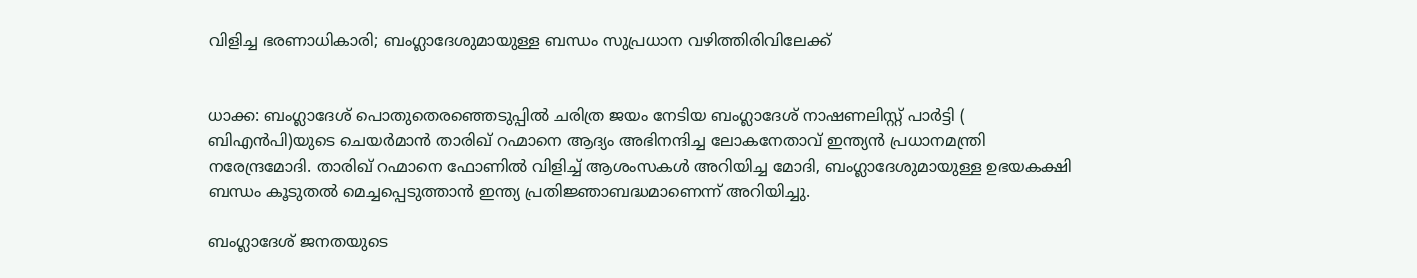വിളിച്ച ഭരണാധികാരി; ബംഗ്ലാദേശുമായുള്ള ബന്ധം സുപ്രധാന വഴിത്തിരിവിലേക്ക്


ധാക്ക: ബംഗ്ലാദേശ് പൊതുതെരഞ്ഞെടുപ്പില്‍ ചരിത്ര ജയം നേടിയ ബംഗ്ലാദേശ് നാഷണലിസ്റ്റ് പാര്‍ട്ടി ( ബിഎന്‍പി)യുടെ ചെയര്‍മാന്‍ താരിഖ് റഹ്മാനെ ആദ്യം അഭിനന്ദിച്ച ലോകനേതാവ് ഇന്ത്യന്‍ പ്രധാനമന്ത്രി നരേന്ദ്രമോദി. താരിഖ് റഹ്മാനെ ഫോണില്‍ വിളിച്ച് ആശംസകള്‍ അറിയിച്ച മോദി, ബംഗ്ലാദേശുമായുള്ള ഉഭയകക്ഷി ബന്ധം കൂടുതല്‍ മെച്ചപ്പെടുത്താന്‍ ഇന്ത്യ പ്രതിജ്ഞാബദ്ധമാണെന്ന് അറിയിച്ചു.

ബംഗ്ലാദേശ് ജനതയുടെ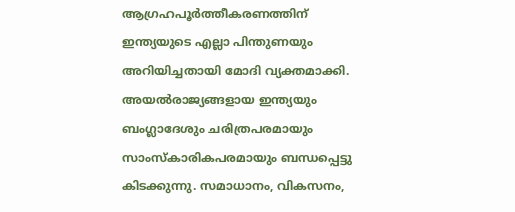ആഗ്രഹപൂര്‍ത്തീകരണത്തിന് ഇന്ത്യയുടെ എല്ലാ പിന്തുണയും അറിയിച്ചതായി മോദി വ്യക്തമാക്കി. അയല്‍രാജ്യങ്ങളായ ഇന്ത്യയും ബംഗ്ലാദേശും ചരിത്രപരമായും സാംസ്‌കാരികപരമായും ബന്ധപ്പെട്ടു കിടക്കുന്നു. സമാധാനം, വികസനം,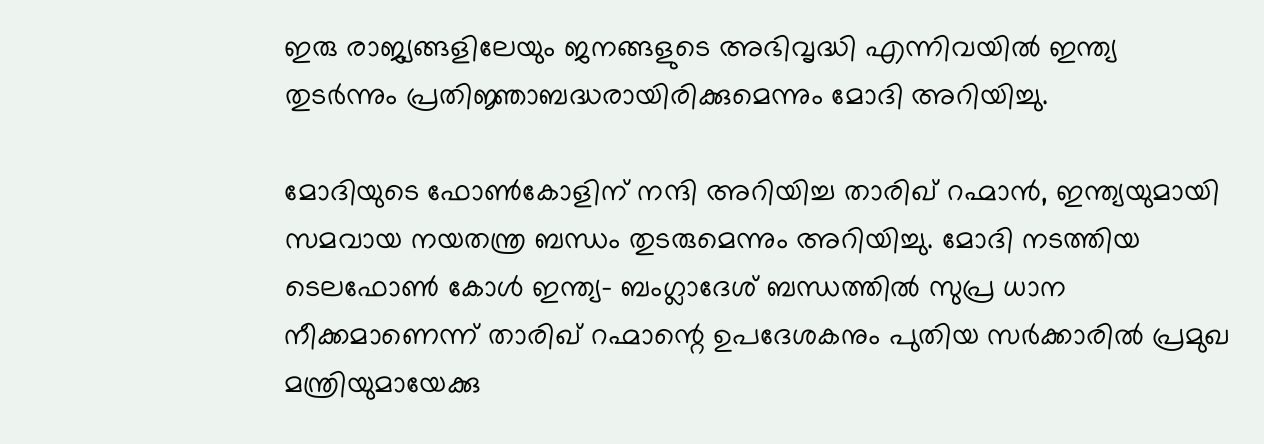ഇരു രാജ്യങ്ങളിലേയും ജനങ്ങളുടെ അഭിവൃദ്ധി എന്നിവയില്‍ ഇന്ത്യ തുടര്‍ന്നും പ്രതിജ്ഞാബദ്ധരായിരിക്കുമെന്നും മോദി അറിയിച്ചു.

മോദിയുടെ ഫോണ്‍കോളിന് നന്ദി അറിയിച്ച താരിഖ് റഹ്മാന്‍, ഇന്ത്യയുമായി സമവായ നയതന്ത്ര ബന്ധം തുടരുമെന്നും അറിയിച്ചു. മോദി നടത്തിയ ടെലഫോണ്‍ കോള്‍ ഇന്ത്യ- ബംഗ്ലാദേശ് ബന്ധത്തില്‍ സുപ്ര ധാന നീക്കമാണെന്ന് താരിഖ് റഹ്മാന്റെ ഉപദേശകനും പുതിയ സര്‍ക്കാരില്‍ പ്രമുഖ മന്ത്രിയുമായേക്കു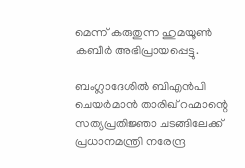മെന്ന് കരുതുന്ന ഹുമയൂണ്‍ കബീര്‍ അഭിപ്രായപ്പെട്ടു.

ബംഗ്ലാദേശിൽ ബിഎൻപി ചെയർമാൻ താരിഖ് റഹ്മാന്റെ സത്യപ്രതിജ്ഞാ ചടങ്ങിലേക്ക് പ്രധാനമന്ത്രി നരേന്ദ്ര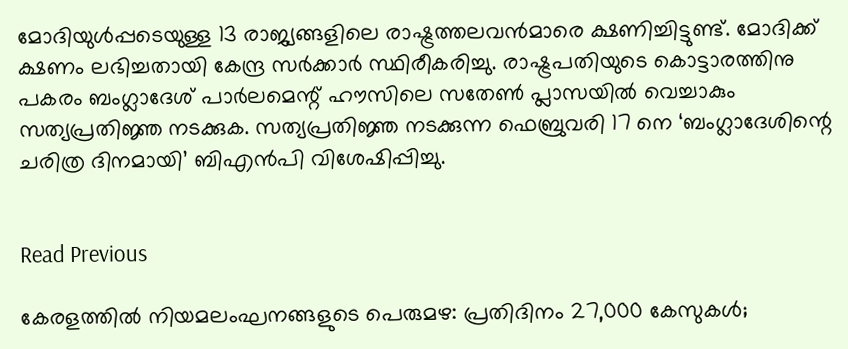മോദിയുൾപ്പടെയുള്ള 13 രാജ്യങ്ങളിലെ രാഷ്ട്രത്തലവൻമാരെ ക്ഷണിച്ചിട്ടുണ്ട്. മോദിക്ക് ക്ഷണം ലഭിച്ചതായി കേന്ദ്ര സർക്കാർ സ്ഥിരീകരിച്ചു. രാഷ്ട്രപതിയുടെ കൊട്ടാരത്തിനു പകരം ബംഗ്ലാദേശ് പാര്‍ലമെന്റ് ഹൗസിലെ സതേണ്‍ പ്ലാസയില്‍ വെച്ചാകും സത്യപ്രതിജ്ഞ നടക്കുക. സത്യപ്രതിജ്ഞ നടക്കുന്ന ഫെബ്രുവരി 17 നെ ‘ബംഗ്ലാദേശിന്റെ ചരിത്ര ദിനമായി’ ബിഎൻപി വിശേഷിപ്പിച്ചു.


Read Previous

കേരളത്തിൽ നിയമലംഘനങ്ങളുടെ പെരുമഴ: പ്രതിദിനം 27,000 കേസുകൾ;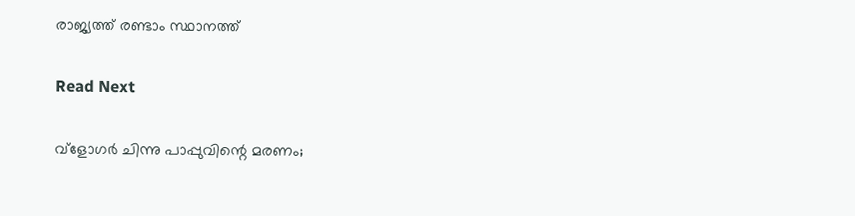രാജ്യത്ത് രണ്ടാം സ്ഥാനത്ത്

Read Next

വ്ളോഗർ ചിന്നു പാപ്പുവിന്റെ മരണം;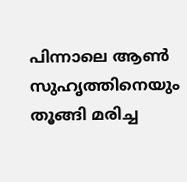പിന്നാലെ ആൺ സുഹൃത്തിനെയും തൂങ്ങി മരിച്ച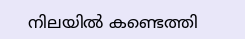നിലയിൽ കണ്ടെത്തി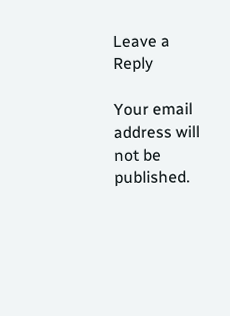Leave a Reply

Your email address will not be published.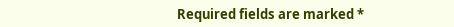Required fields are marked *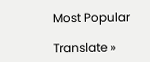Most Popular

Translate »